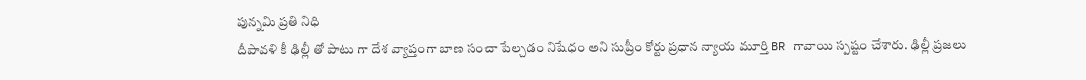పున్నమి ప్రతి నిధి
దీపావళి కీ ఢిల్లీ తో పాటు గా దేశ వ్యాప్తంగా బాణ సంచా పేల్చడం నిషేధం అని సుప్రీం కోర్టు ప్రధాన న్యాయ మూర్తి BR గావాయి స్పష్టం చేశారు. ఢిల్లీ ప్రజలు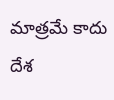మాత్రమే కాదు దేశ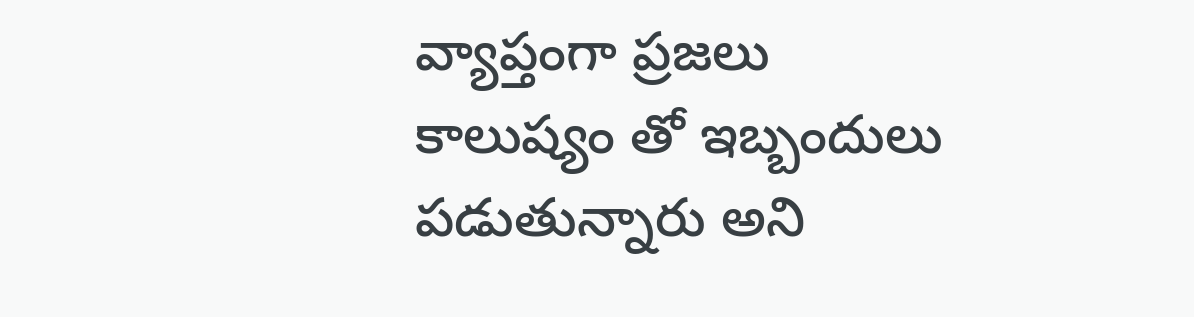వ్యాప్తంగా ప్రజలు కాలుష్యం తో ఇబ్బందులు పడుతున్నారు అని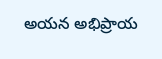అయన అభిప్రాయ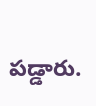పడ్డారు.